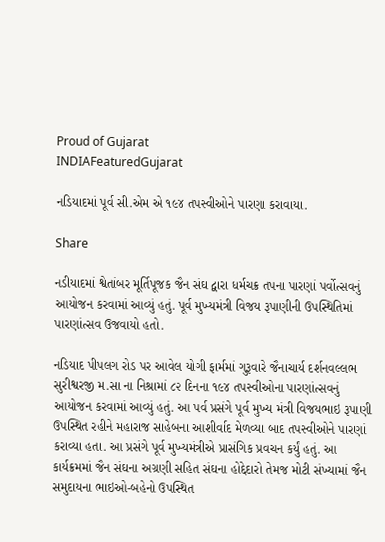Proud of Gujarat
INDIAFeaturedGujarat

નડિયાદમાં પૂર્વ સી.એમ એ ૧૯૪ તપસ્વીઓને પારણા કરાવાયા.

Share

નડીયાદમાં શ્વેતાંબર મૂર્તિપૂજક જૈન સંઘ દ્વારા ધર્મચક્ર તપના પારણાં પર્વોત્સવનું આયોજન કરવામાં આવ્યું હતું. પૂર્વ મુખ્યમંત્રી વિજય રૂપાણીની ઉપસ્થિતિમાં પારણાંત્સવ ઉજવાયો હતો.

નડિયાદ પીપલગ રોડ પર આવેલ યોગી ફાર્મમાં ગુરૂવારે જૈનાચાર્ય દર્શનવલ્લભ સુરીશ્વરજી મ.સા ના નિશ્રામાં ૮૨ દિનના ૧૯૪ તપસ્વીઓના પારણાંત્સવનું આયોજન કરવામાં આવ્યું હતું. આ પર્વ પ્રસંગે પૂર્વ મુખ્ય મંત્રી વિજયભાઇ રૂપાણી ઉપસ્થિત રહીને મહારાજ સાહેબના આશીર્વાદ મેળવ્યા બાદ તપસ્વીઓને પારણાં કરાવ્યા હતા. આ પ્રસંગે પૂર્વ મુખ્યમંત્રીએ પ્રાસંગિક પ્રવચન કર્યું હતું. આ કાર્યક્રમમાં જૈન સંઘના અગ્રણી સહિત સંઘના હોદ્દેદારો તેમજ મોટી સંખ્યામાં જૈન સમુદાયના ભાઇઓ-બહેનો ઉપસ્થિત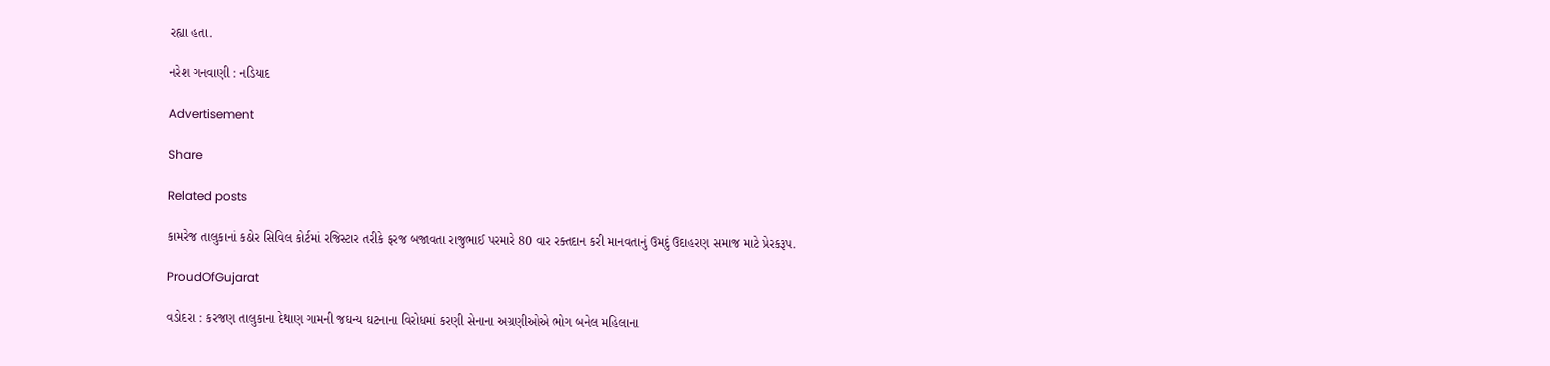રહ્યા હતા.

નરેશ ગનવાણી : નડિયાદ

Advertisement

Share

Related posts

કામરેજ તાલુકાનાં કઠોર સિવિલ કોર્ટમાં રજિસ્ટાર તરીકે ફરજ બજાવતા રાજુભાઈ પરમારે 80 વાર રક્તદાન કરી માનવતાનું ઉમદું ઉદાહરણ સમાજ માટે પ્રેરકરૂપ.

ProudOfGujarat

વડોદરા : કરજણ તાલુકાના દેથાણ ગામની જઘન્ય ઘટનાના વિરોધમાં કરણી સેનાના અગ્રણીઓએ ભોગ બનેલ મહિલાના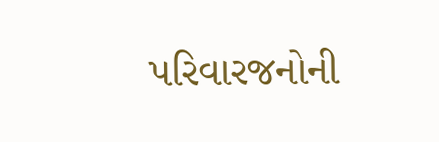પરિવારજનોની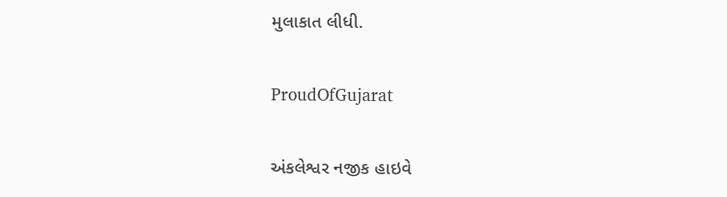મુલાકાત લીધી.

ProudOfGujarat

અંકલેશ્વર નજીક હાઇવે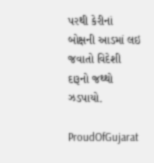પરથી કેરીનાં બોક્ષની આડમાં લઇ જવાતો વિદેશી દારૂનો જથ્થો ઝડપાયો.

ProudOfGujarat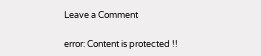Leave a Comment

error: Content is protected !!